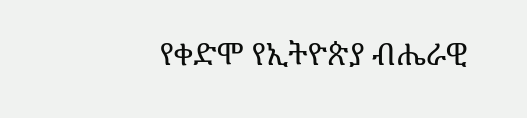የቀድሞ የኢትዮጵያ ብሔራዊ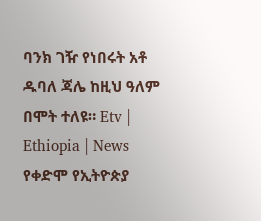ባንክ ገዥ የነበሩት አቶ ዱባለ ጃሌ ከዚህ ዓለም በሞት ተለዩ። Etv | Ethiopia | News
የቀድሞ የኢትዮጵያ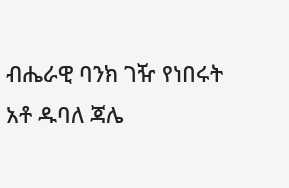ብሔራዊ ባንክ ገዥ የነበሩት አቶ ዱባለ ጃሌ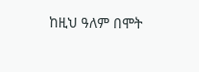ከዚህ ዓለም በሞት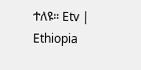ተለዩ። Etv | Ethiopia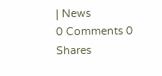| News
0 Comments 0 Shares